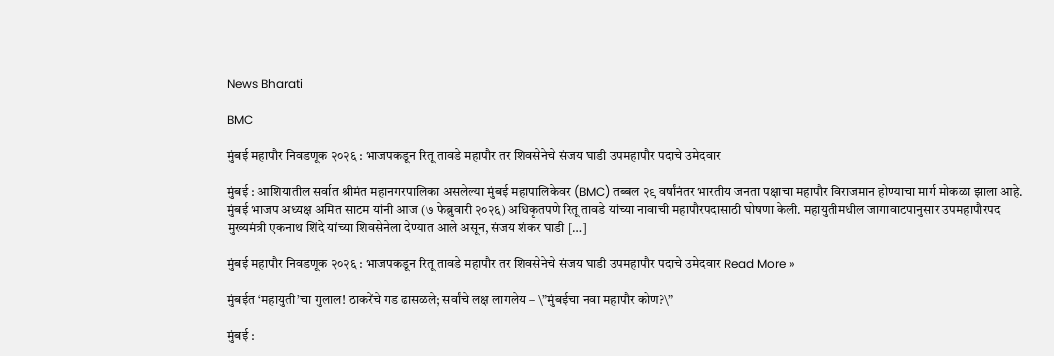News Bharati

BMC

मुंबई महापौर निवडणूक २०२६ : भाजपकडून रितू तावडे महापौर तर शिवसेनेचे संजय घाडी उपमहापौर पदाचे उमेदवार

मुंबई : आशियातील सर्वात श्रीमंत महानगरपालिका असलेल्या मुंबई महापालिकेवर (BMC) तब्बल २९ वर्षांनंतर भारतीय जनता पक्षाचा महापौर विराजमान होण्याचा मार्ग मोकळा झाला आहे. मुंबई भाजप अध्यक्ष अमित साटम यांनी आज (७ फेब्रुवारी २०२६) अधिकृतपणे रितू तावडे यांच्या नावाची महापौरपदासाठी घोषणा केली. महायुतीमधील जागावाटपानुसार उपमहापौरपद मुख्यमंत्री एकनाथ शिंदे यांच्या शिवसेनेला देण्यात आले असून, संजय शंकर घाडी […]

मुंबई महापौर निवडणूक २०२६ : भाजपकडून रितू तावडे महापौर तर शिवसेनेचे संजय घाडी उपमहापौर पदाचे उमेदवार Read More »

मुंबईत ‘महायुती’चा गुलाल! ठाकरेंचे गड ढासळले; सर्वांचे लक्ष लागलेय – \”मुंबईचा नवा महापौर कोण?\”

मुंबई :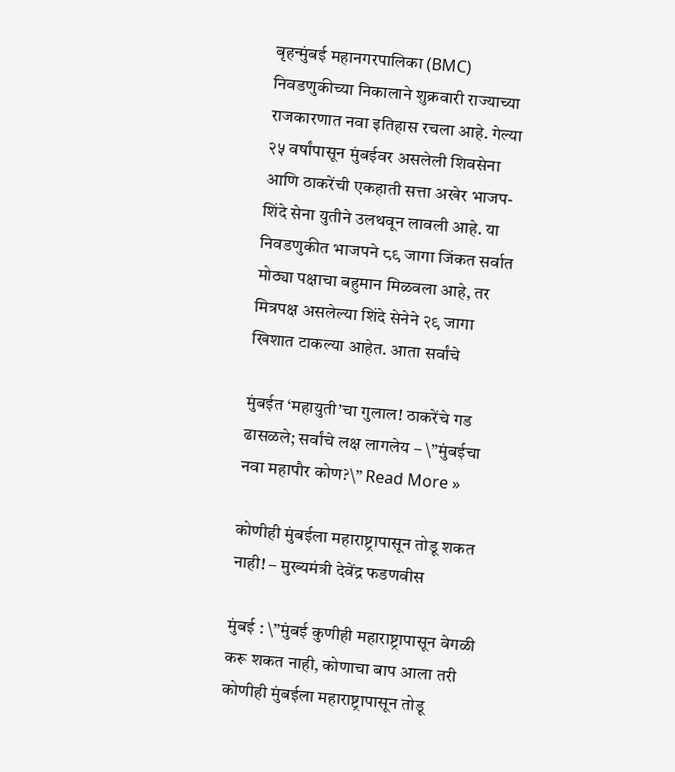बृहन्मुंबई महानगरपालिका (BMC) निवडणुकीच्या निकालाने शुक्रवारी राज्याच्या राजकारणात नवा इतिहास रचला आहे. गेल्या २५ वर्षांपासून मुंबईवर असलेली शिवसेना आणि ठाकरेंची एकहाती सत्ता अखेर भाजप-शिंदे सेना युतीने उलथवून लावली आहे. या निवडणुकीत भाजपने ८९ जागा जिंकत सर्वात मोठ्या पक्षाचा बहुमान मिळवला आहे, तर मित्रपक्ष असलेल्या शिंदे सेनेने २९ जागा खिशात टाकल्या आहेत. आता सर्वांचे

मुंबईत ‘महायुती’चा गुलाल! ठाकरेंचे गड ढासळले; सर्वांचे लक्ष लागलेय – \”मुंबईचा नवा महापौर कोण?\” Read More »

कोणीही मुंबईला महाराष्ट्रापासून तोडू शकत नाही! – मुख्यमंत्री देवेंद्र फडणवीस

मुंबई : \”मुंबई कुणीही महाराष्ट्रापासून वेगळी करू शकत नाही, कोणाचा बाप आला तरी कोणीही मुंबईला महाराष्ट्रापासून तोडू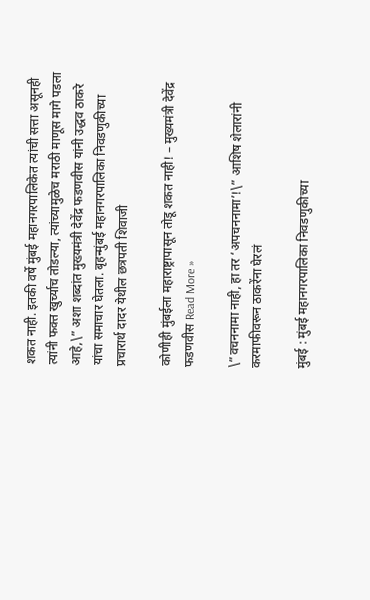शकत नाही. इतकी वर्षे मुंबई महानगरपालिकेत त्यांची सत्ता असूनही त्यांनी फक्त खुर्च्याच तोडल्या, त्यांच्यामुळेच मराठी माणूस मागे पडला आहे,\” अशा शब्दांत मुख्यमंत्री देवेंद्र फडणवीस यांनी उद्धव ठाकरे यांचा समाचार घेतला. बृहन्मुंबई महानगरपालिका निवडणुकीच्या प्रचारार्थ दादर येथील छत्रपती शिवाजी

कोणीही मुंबईला महाराष्ट्रापासून तोडू शकत नाही! – मुख्यमंत्री देवेंद्र फडणवीस Read More »

\”वचननामा नाही, हा तर ‘अपचननामा’!\” आशिष शेलारांनी करमाफीवरून ठाकरेंना घेरलं

मुंबई : मुंबई महानगरपालिका निवडणुकीच्या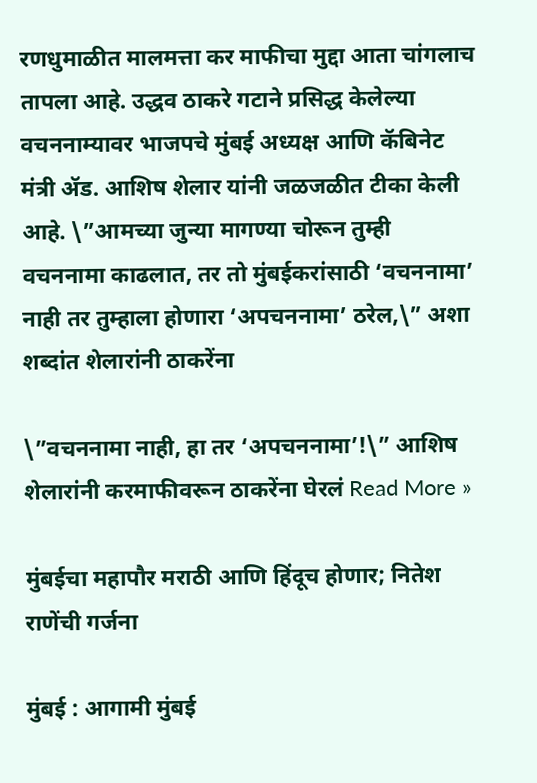रणधुमाळीत मालमत्ता कर माफीचा मुद्दा आता चांगलाच तापला आहे. उद्धव ठाकरे गटाने प्रसिद्ध केलेल्या वचननाम्यावर भाजपचे मुंबई अध्यक्ष आणि कॅबिनेट मंत्री ॲड. आशिष शेलार यांनी जळजळीत टीका केली आहे. \”आमच्या जुन्या मागण्या चोरून तुम्ही वचननामा काढलात, तर तो मुंबईकरांसाठी ‘वचननामा’ नाही तर तुम्हाला होणारा ‘अपचननामा’ ठरेल,\” अशा शब्दांत शेलारांनी ठाकरेंना

\”वचननामा नाही, हा तर ‘अपचननामा’!\” आशिष शेलारांनी करमाफीवरून ठाकरेंना घेरलं Read More »

मुंबईचा महापौर मराठी आणि हिंदूच होणार; नितेश राणेंची गर्जना

मुंबई : आगामी मुंबई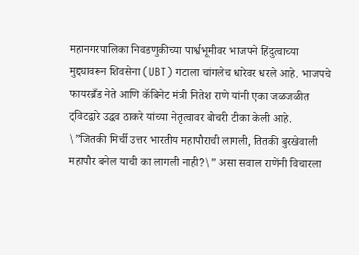महानगरपालिका निवडणुकीच्या पार्श्वभूमीवर भाजपने हिंदुत्वाच्या मुद्द्यावरून शिवसेना (UBT) गटाला चांगलेच धारेवर धरले आहे. भाजपचे फायरब्रँड नेते आणि कॅबिनेट मंत्री नितेश राणे यांनी एका जळजळीत ट्विटद्वारे उद्धव ठाकरे यांच्या नेतृत्वावर बोचरी टीका केली आहे. \”जितकी मिर्ची उत्तर भारतीय महापौराची लागली, तितकी बुरखेवाली महापौर बनेल याची का लागली नाही?\” असा सवाल राणेंनी विचारला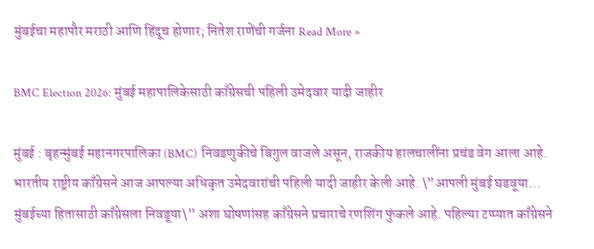मुंबईचा महापौर मराठी आणि हिंदूच होणार; नितेश राणेंची गर्जना Read More »

BMC Election 2026: मुंबई महापालिकेसाठी काँग्रेसची पहिली उमेदवार यादी जाहीर

मुंबई : बृहन्मुंबई महानगरपालिका (BMC) निवडणुकीचे बिगुल वाजले असून, राजकीय हालचालींना प्रचंड वेग आला आहे. भारतीय राष्ट्रीय काँग्रेसने आज आपल्या अधिकृत उमेदवारांची पहिली यादी जाहीर केली आहे. \”आपली मुंबई घडवूया… मुंबईच्या हितासाठी काँग्रेसला निवडूया\” अशा घोषणांसह काँग्रेसने प्रचाराचे रणशिंग फुंकले आहे. पहिल्या टप्प्यात काँग्रेसने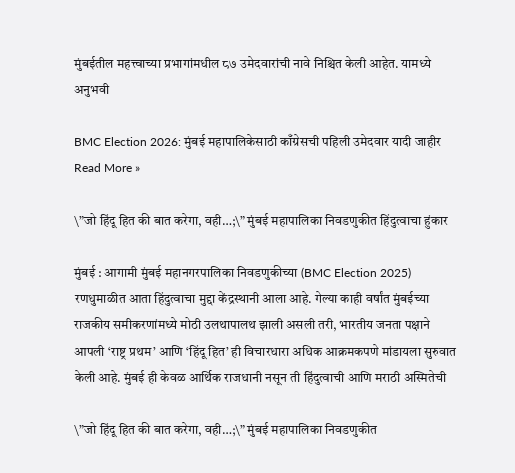मुंबईतील महत्त्वाच्या प्रभागांमधील ८७ उमेदवारांची नावे निश्चित केली आहेत. यामध्ये अनुभवी

BMC Election 2026: मुंबई महापालिकेसाठी काँग्रेसची पहिली उमेदवार यादी जाहीर Read More »

\”जो हिंदू हित की बात करेगा, वही…;\” मुंबई महापालिका निवडणुकीत हिंदुत्वाचा हुंकार

मुंबई : आगामी मुंबई महानगरपालिका निवडणुकीच्या (BMC Election 2025) रणधुमाळीत आता हिंदुत्वाचा मुद्दा केंद्रस्थानी आला आहे. गेल्या काही वर्षांत मुंबईच्या राजकीय समीकरणांमध्ये मोठी उलथापालथ झाली असली तरी, भारतीय जनता पक्षाने आपली ‘राष्ट्र प्रथम’ आणि ‘हिंदू हित’ ही विचारधारा अधिक आक्रमकपणे मांडायला सुरुवात केली आहे. मुंबई ही केवळ आर्थिक राजधानी नसून ती हिंदुत्वाची आणि मराठी अस्मितेची

\”जो हिंदू हित की बात करेगा, वही…;\” मुंबई महापालिका निवडणुकीत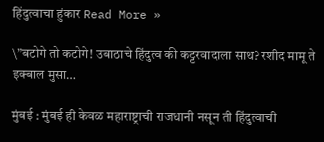हिंदुत्वाचा हुंकार Read More »

\”बटोगे तो कटोगे! उबाठाचे हिंदुत्व की कट्टरवादाला साथ? रशीद मामू ते इक्बाल मुसा…

मुंबई : मुंबई ही केवळ महाराष्ट्राची राजधानी नसून ती हिंदुत्वाची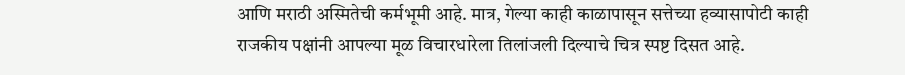आणि मराठी अस्मितेची कर्मभूमी आहे. मात्र, गेल्या काही काळापासून सत्तेच्या हव्यासापोटी काही राजकीय पक्षांनी आपल्या मूळ विचारधारेला तिलांजली दिल्याचे चित्र स्पष्ट दिसत आहे.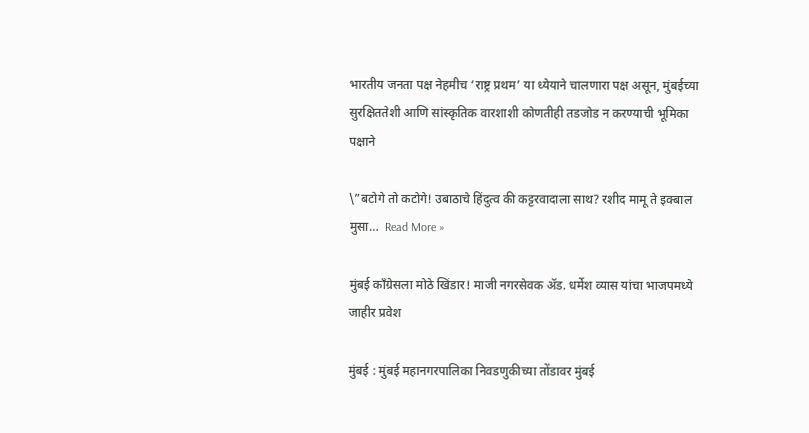भारतीय जनता पक्ष नेहमीच ‘राष्ट्र प्रथम’ या ध्येयाने चालणारा पक्ष असून, मुंबईच्या सुरक्षिततेशी आणि सांस्कृतिक वारशाशी कोणतीही तडजोड न करण्याची भूमिका पक्षाने

\”बटोगे तो कटोगे! उबाठाचे हिंदुत्व की कट्टरवादाला साथ? रशीद मामू ते इक्बाल मुसा…  Read More »

मुंबई काँग्रेसला मोठे खिंडार! माजी नगरसेवक ॲड. धर्मेश व्यास यांचा भाजपमध्ये जाहीर प्रवेश

मुंबई : मुंबई महानगरपालिका निवडणुकीच्या तोंडावर मुंबई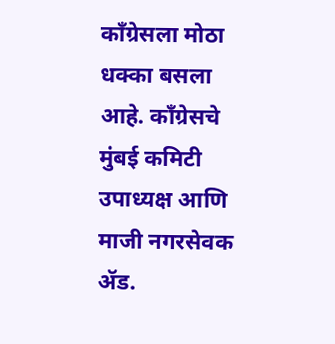काँग्रेसला मोठा धक्का बसला आहे. काँग्रेसचे मुंबई कमिटी उपाध्यक्ष आणि माजी नगरसेवक ॲड.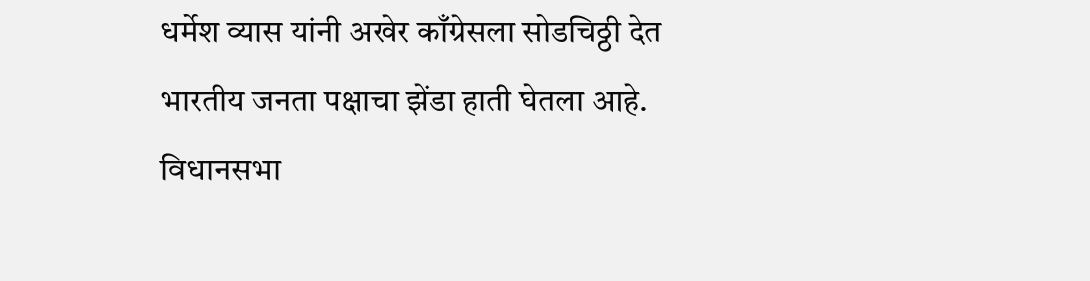धर्मेश व्यास यांनी अखेर काँग्रेसला सोडचिठ्ठी देत भारतीय जनता पक्षाचा झेंडा हाती घेतला आहे. विधानसभा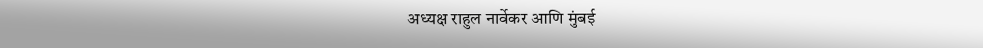अध्यक्ष राहुल नार्वेकर आणि मुंबई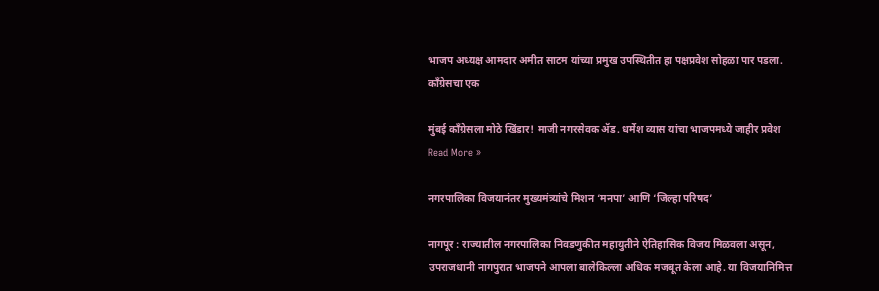भाजप अध्यक्ष आमदार अमीत साटम यांच्या प्रमुख उपस्थितीत हा पक्षप्रवेश सोहळा पार पडला. काँग्रेसचा एक

मुंबई काँग्रेसला मोठे खिंडार! माजी नगरसेवक ॲड. धर्मेश व्यास यांचा भाजपमध्ये जाहीर प्रवेश Read More »

नगरपालिका विजयानंतर मुख्यमंत्र्यांचे मिशन ‘मनपा’ आणि ‘जिल्हा परिषद’

नागपूर : राज्यातील नगरपालिका निवडणुकीत महायुतीने ऐतिहासिक विजय मिळवला असून, उपराजधानी नागपुरात भाजपने आपला बालेकिल्ला अधिक मजबूत केला आहे. या विजयानिमित्त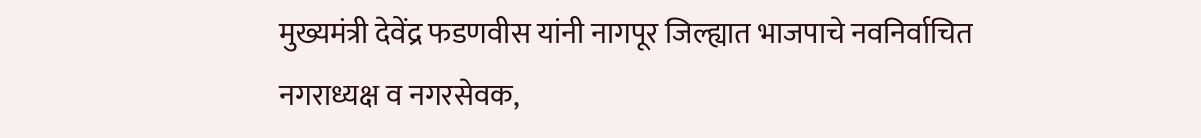मुख्यमंत्री देवेंद्र फडणवीस यांनी नागपूर जिल्ह्यात भाजपाचे नवनिर्वाचित नगराध्यक्ष व नगरसेवक,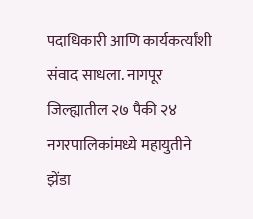पदाधिकारी आणि कार्यकर्त्यांशी संवाद साधला. नागपूर जिल्ह्यातील २७ पैकी २४ नगरपालिकांमध्ये महायुतीने झेंडा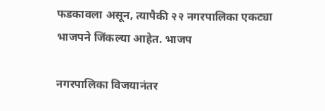फडकावला असून, त्यापैकी २२ नगरपालिका एकट्या भाजपने जिंकल्या आहेत. भाजप

नगरपालिका विजयानंतर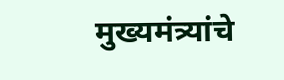मुख्यमंत्र्यांचे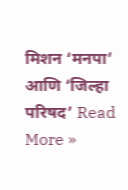मिशन ‘मनपा’ आणि ‘जिल्हा परिषद’ Read More »